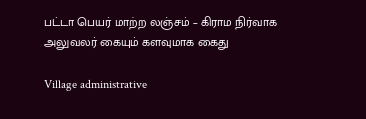பட்டா பெயர் மாற்ற லஞ்சம் – கிராம நிர்வாக அலுவலர் கையும் களவுமாக கைது

Village administrative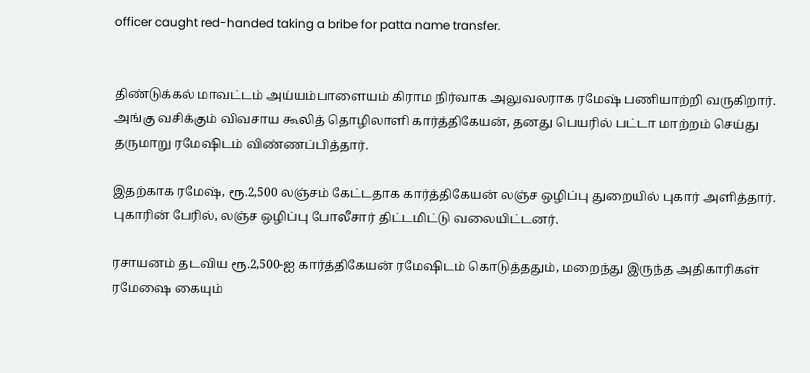officer caught red-handed taking a bribe for patta name transfer.


திண்டுக்கல் மாவட்டம் அய்யம்பாளையம் கிராம நிர்வாக அலுவலராக ரமேஷ் பணியாற்றி வருகிறார். அங்கு வசிக்கும் விவசாய கூலித் தொழிலாளி கார்த்திகேயன், தனது பெயரில் பட்டா மாற்றம் செய்து தருமாறு ரமேஷிடம் விண்ணப்பித்தார்.

இதற்காக ரமேஷ், ரூ.2,500 லஞ்சம் கேட்டதாக கார்த்திகேயன் லஞ்ச ஒழிப்பு துறையில் புகார் அளித்தார். புகாரின் பேரில், லஞ்ச ஒழிப்பு போலீசார் திட்டமிட்டு வலையிட்டனர்.

ரசாயனம் தடவிய ரூ.2,500-ஐ கார்த்திகேயன் ரமேஷிடம் கொடுத்ததும், மறைந்து இருந்த அதிகாரிகள் ரமேஷை கையும்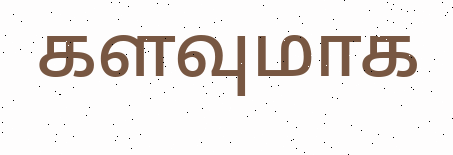களவுமாக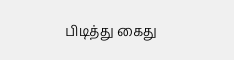பிடித்து கைது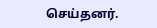செய்தனர்.